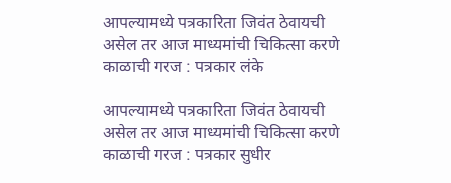आपल्यामध्ये पत्रकारिता जिवंत ठेवायची असेल तर आज माध्यमांची चिकित्सा करणे काळाची गरज : पत्रकार लंके

आपल्यामध्ये पत्रकारिता जिवंत ठेवायची असेल तर आज माध्यमांची चिकित्सा करणे काळाची गरज : पत्रकार सुधीर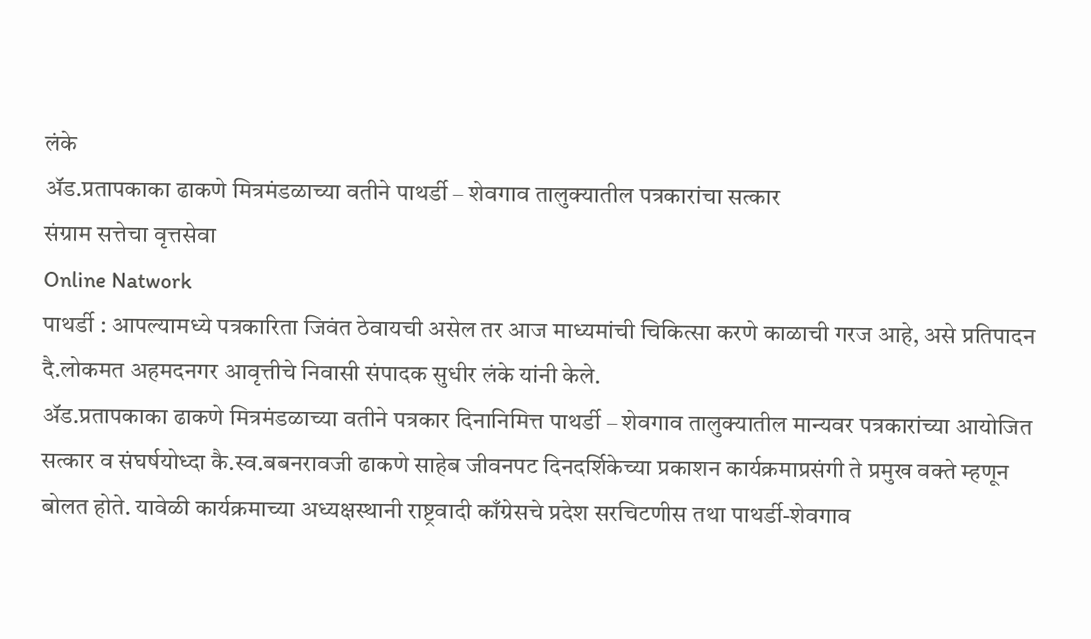लंके
ॲड.प्रतापकाका ढाकणे मित्रमंडळाच्या वतीने पाथर्डी – शेवगाव तालुक्यातील पत्रकारांचा सत्कार
संग्राम सत्तेचा वृत्तसेवा
Online Natwork
पाथर्डी : आपल्यामध्ये पत्रकारिता जिवंत ठेवायची असेल तर आज माध्यमांची चिकित्सा करणे काळाची गरज आहे, असे प्रतिपादन दै.लोकमत अहमदनगर आवृत्तीचे निवासी संपादक सुधीर लंके यांनी केले.
ॲड.प्रतापकाका ढाकणे मित्रमंडळाच्या वतीने पत्रकार दिनानिमित्त पाथर्डी – शेवगाव तालुक्यातील मान्यवर पत्रकारांच्या आयोजित सत्कार व‌ संघर्षयोध्दा कै.स्व.बबनरावजी ढाकणे साहेब जीवनपट दिनदर्शिकेच्या प्रकाशन कार्यक्रमाप्रसंगी ते प्रमुख वक्ते म्हणून बोलत होते. यावेळी कार्यक्रमाच्या अध्यक्षस्थानी राष्ट्रवादी काँग्रेसचे प्रदेश सरचिटणीस तथा पाथर्डी-शेवगाव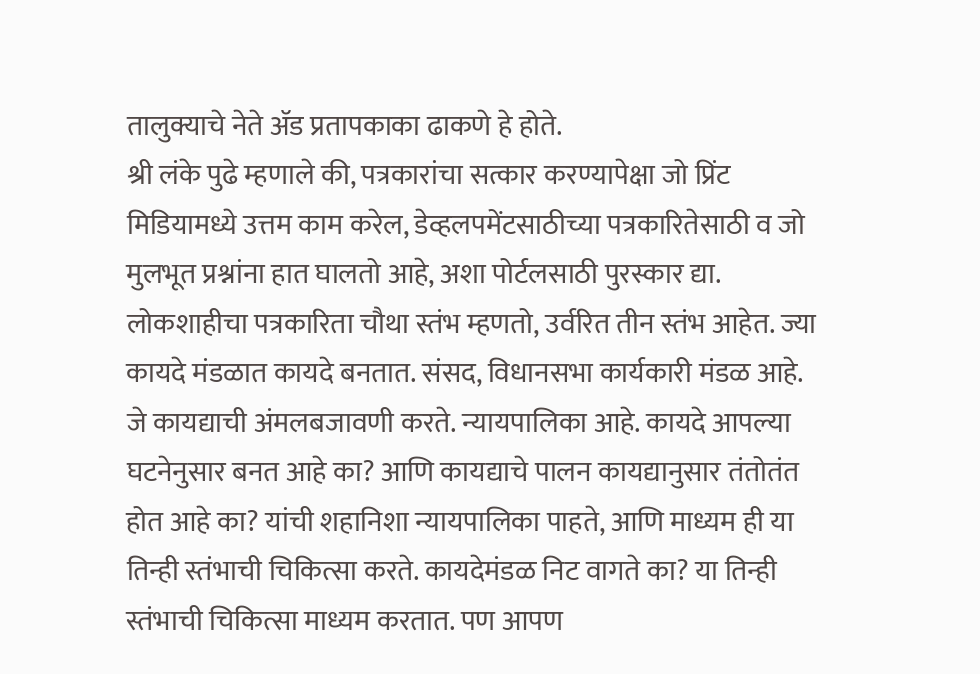तालुक्याचे नेते ॲड प्रतापकाका ढाकणे हे होते.
श्री लंके पुढे म्हणाले की, पत्रकारांचा सत्कार करण्यापेक्षा जो प्रिंट मिडियामध्ये उत्तम काम करेल, डेव्हलपमेंटसाठीच्या पत्रकारितेसाठी व जो मुलभूत प्रश्नांना हात घालतो आहे, अशा पोर्टलसाठी पुरस्कार द्या. लोकशाहीचा पत्रकारिता चौथा स्तंभ म्हणतो, उर्वरित तीन स्तंभ आहेत. ज्या कायदे मंडळात कायदे बनतात. संसद, विधानसभा कार्यकारी मंडळ आहे. जे कायद्याची अंमलबजावणी करते. न्यायपालिका आहे. कायदे आपल्या घटनेनुसार बनत आहे का? आणि कायद्याचे पालन कायद्यानुसार तंतोतंत होत आहे का? यांची शहानिशा न्यायपालिका पाहते, आणि माध्यम ही या तिन्ही स्तंभाची चिकित्सा करते. कायदेमंडळ निट वागते का? या तिन्ही स्तंभाची चिकित्सा माध्यम करतात. पण आपण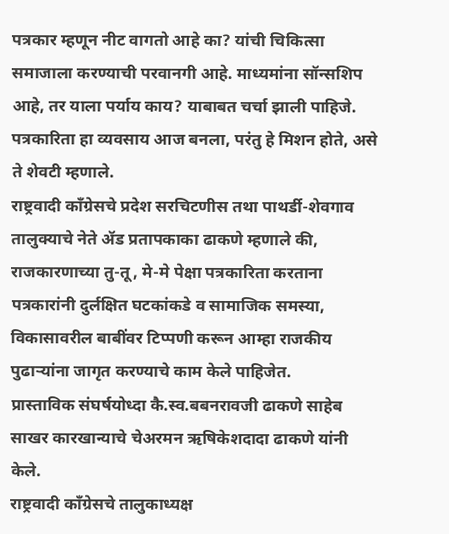पत्रकार म्हणून नीट वागतो आहे का? यांची चिकित्सा समाजाला करण्याची परवानगी आहे. माध्यमांना सॉन्सशिप आहे, तर याला पर्याय काय? याबाबत चर्चा झाली पाहिजे. पत्रकारिता हा व्यवसाय आज बनला, परंतु हे मिशन होते, असे ते शेवटी म्हणाले.
राष्ट्रवादी काँग्रेसचे प्रदेश सरचिटणीस तथा पाथर्डी-शेवगाव तालुक्याचे नेते ॲड प्रतापकाका ढाकणे म्हणाले की, राजकारणाच्या तु-तू, मे-मे पेक्षा पत्रकारिता करताना पत्रकारांनी दुर्लक्षित घटकांकडे व सामाजिक समस्या, विकासावरील बाबींवर टिप्पणी करून आम्हा राजकीय पुढाऱ्यांना जागृत करण्याचे काम केले पाहिजेत‌.
प्रास्ताविक संघर्षयोध्दा कै.स्व.बबनरावजी ढाकणे साहेब साखर कारखान्याचे चेअरमन ऋषिकेशदादा ढाकणे यांनी केले.
राष्ट्रवादी काँग्रेसचे तालुकाध्यक्ष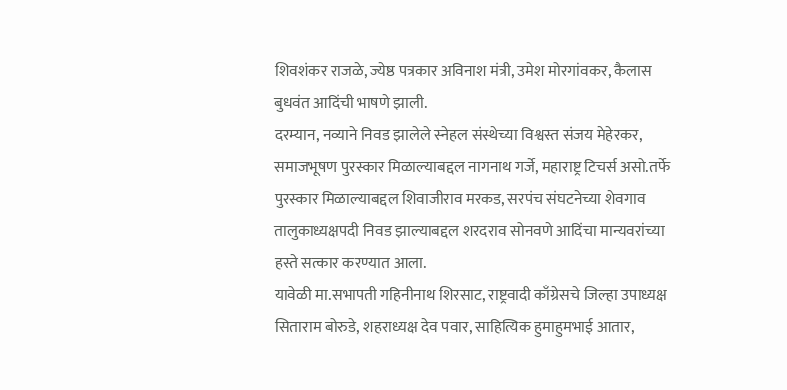शिवशंकर राजळे, ज्येष्ठ पत्रकार अविनाश मंत्री, उमेश मोरगांवकर, कैलास बुधवंत आदिंची भाषणे झाली.
दरम्यान, नव्याने निवड झालेले स्नेहल संस्थेच्या विश्वस्त संजय मेहेरकर, समाजभूषण पुरस्कार मिळाल्याबद्दल नागनाथ गर्जे, महाराष्ट्र टिचर्स असो‌‌.तर्फे पुरस्कार मिळाल्याबद्दल शिवाजीराव मरकड, सरपंच संघटनेच्या शेवगाव तालुकाध्यक्षपदी निवड झाल्याबद्दल शरदराव सोनवणे आदिंचा मान्यवरांच्या हस्ते सत्कार करण्यात आला.
यावेळी मा.सभापती गहिनीनाथ शिरसाट, राष्ट्रवादी काँग्रेसचे जिल्हा उपाध्यक्ष सिताराम बोरुडे, शहराध्यक्ष देव पवार, साहित्यिक हुमाहुमभाई आतार,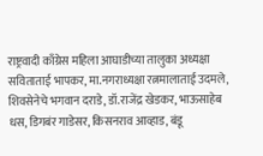राष्ट्रवादी काँग्रेस महिला आघाडीच्या तालुका अध्यक्षा सविताताई भापकर, मा.नगराध्यक्षा रत्नमालाताई उदमले, शिवसेनेचे भगवान दराडे, डॉ.राजेंद्र खेडकर, भाऊसाहेब धस, डिगबंर गाडेसर, किसनराव आव्हाड, बंडू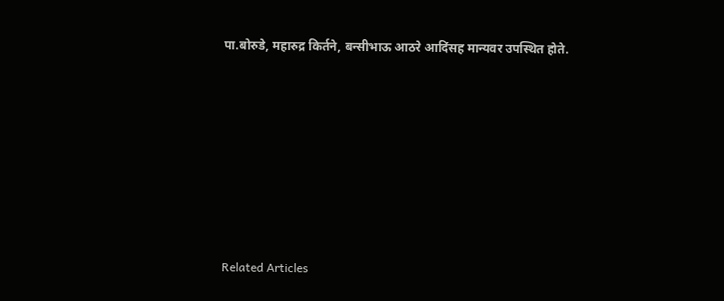पा.बोरुडे, महारुद्र किर्तने, बन्सीभाऊ आठरे आदिंसह मान्यवर उपस्थित होते.







Related Articles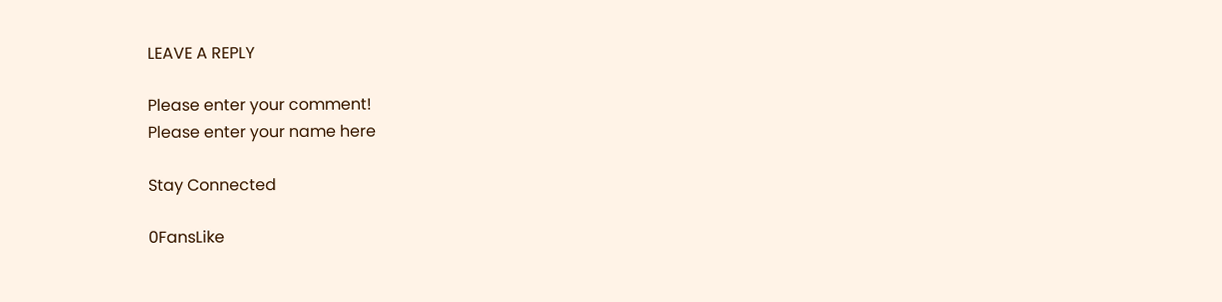LEAVE A REPLY

Please enter your comment!
Please enter your name here

Stay Connected

0FansLike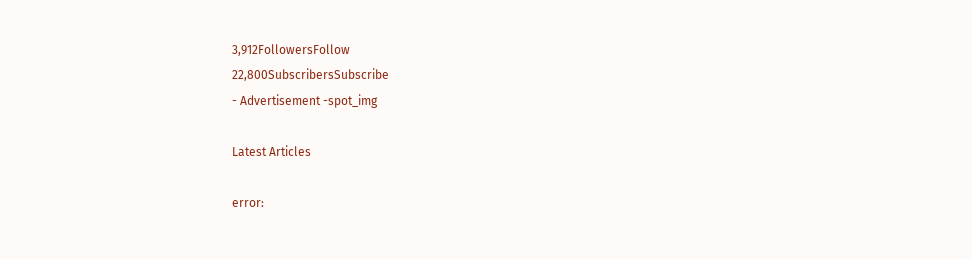3,912FollowersFollow
22,800SubscribersSubscribe
- Advertisement -spot_img

Latest Articles

error: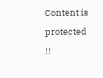Content is protected !!